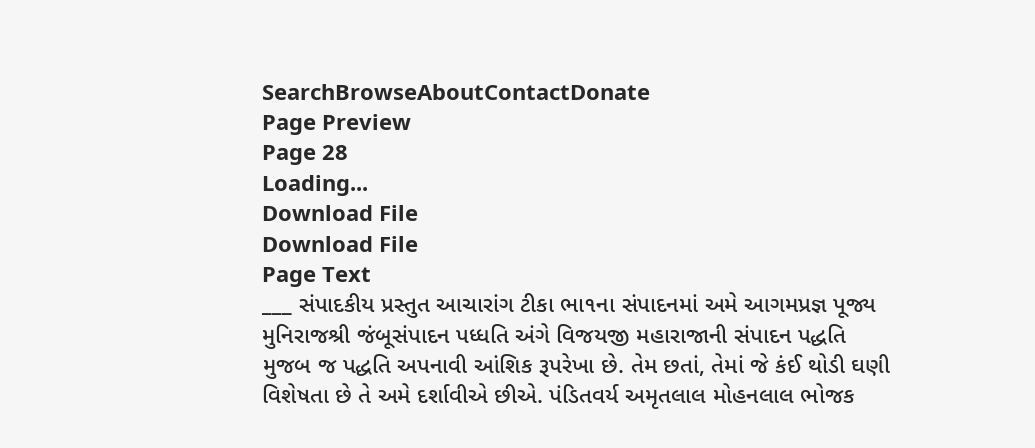SearchBrowseAboutContactDonate
Page Preview
Page 28
Loading...
Download File
Download File
Page Text
___ સંપાદકીય પ્રસ્તુત આચારાંગ ટીકા ભા૧ના સંપાદનમાં અમે આગમપ્રજ્ઞ પૂજ્ય મુનિરાજશ્રી જંબૂસંપાદન પધ્ધતિ અંગે વિજયજી મહારાજાની સંપાદન પદ્ધતિ મુજબ જ પદ્ધતિ અપનાવી આંશિક રૂપરેખા છે. તેમ છતાં, તેમાં જે કંઈ થોડી ઘણી વિશેષતા છે તે અમે દર્શાવીએ છીએ. પંડિતવર્ય અમૃતલાલ મોહનલાલ ભોજક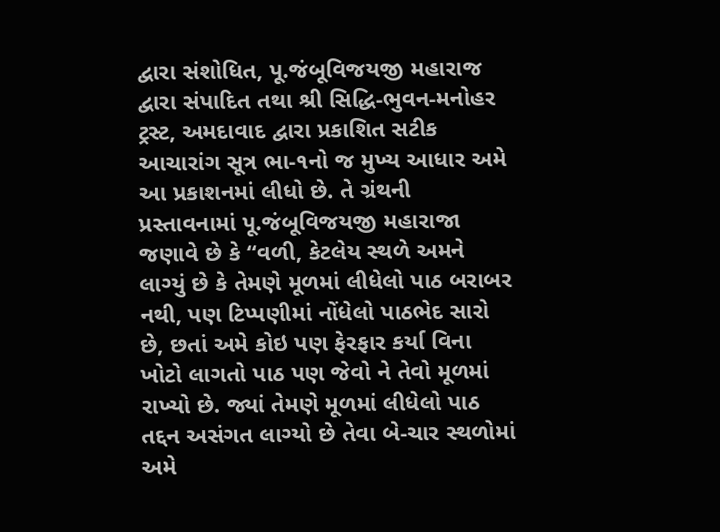દ્વારા સંશોધિત, પૂ.જંબૂવિજયજી મહારાજ દ્વારા સંપાદિત તથા શ્રી સિદ્ધિ-ભુવન-મનોહર ટ્રસ્ટ, અમદાવાદ દ્વારા પ્રકાશિત સટીક આચારાંગ સૂત્ર ભા-૧નો જ મુખ્ય આધાર અમે આ પ્રકાશનમાં લીધો છે. તે ગ્રંથની પ્રસ્તાવનામાં પૂ.જંબૂવિજયજી મહારાજા જણાવે છે કે “વળી, કેટલેય સ્થળે અમને લાગ્યું છે કે તેમણે મૂળમાં લીધેલો પાઠ બરાબર નથી, પણ ટિપ્પણીમાં નોંધેલો પાઠભેદ સારો છે, છતાં અમે કોઇ પણ ફેરફાર કર્યા વિના ખોટો લાગતો પાઠ પણ જેવો ને તેવો મૂળમાં રાખ્યો છે. જ્યાં તેમણે મૂળમાં લીધેલો પાઠ તદ્દન અસંગત લાગ્યો છે તેવા બે-ચાર સ્થળોમાં અમે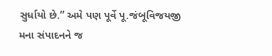સુર્ધાયો છે.” અમે પણ પૂર્વે પૂ.જંબૂવિજયજી મના સંપાદનને જ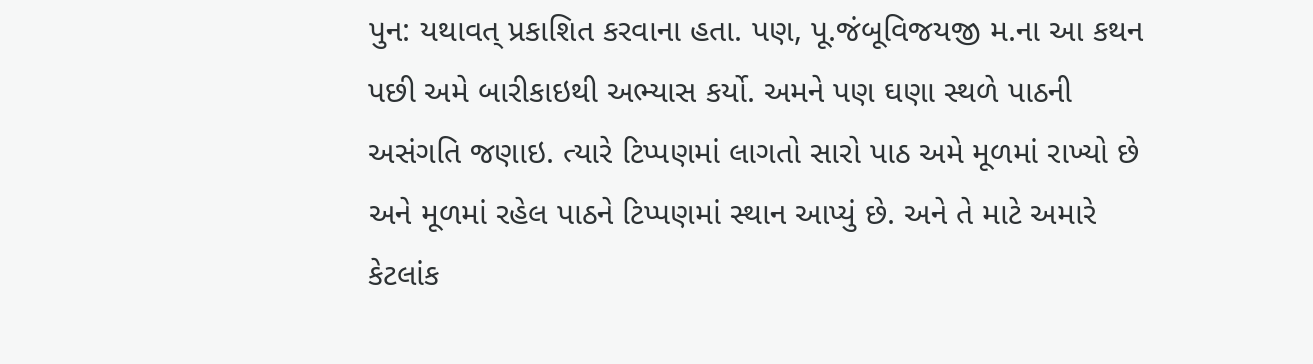પુન: યથાવત્ પ્રકાશિત કરવાના હતા. પણ, પૂ.જંબૂવિજયજી મ.ના આ કથન પછી અમે બારીકાઇથી અભ્યાસ કર્યો. અમને પણ ઘણા સ્થળે પાઠની અસંગતિ જણાઇ. ત્યારે ટિપ્પણમાં લાગતો સારો પાઠ અમે મૂળમાં રાખ્યો છે અને મૂળમાં રહેલ પાઠને ટિપ્પણમાં સ્થાન આપ્યું છે. અને તે માટે અમારે કેટલાંક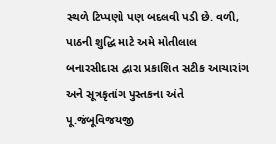સ્થળે ટિપ્પણો પણ બદલવી પડી છે. વળી, પાઠની શુદ્ધિ માટે અમે મોતીલાલ બનારસીદાસ દ્વારા પ્રકાશિત સટીક આચારાંગ અને સૂત્રકૃતાંગ પુસ્તકના અંતે પૂ.જંબૂવિજયજી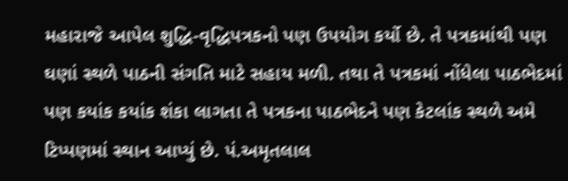મહારાજે આપેલ શુદ્ધિ-વૃદ્ધિપત્રકનો પણ ઉપયોગ કર્યો છે. તે પત્રકમાંથી પણ ઘણાં સ્થળે પાઠની સંગતિ માટે સહાય મળી. તથા તે પત્રકમાં નોંધેલા પાઠભેદમાં પણ કયાંક કયાંક શંકા લાગતા તે પત્રકના પાઠભેદને પણ કેટલાંક સ્થળે અમે ટિપ્પણમાં સ્થાન આપ્યું છે. પં.અમૃતલાલ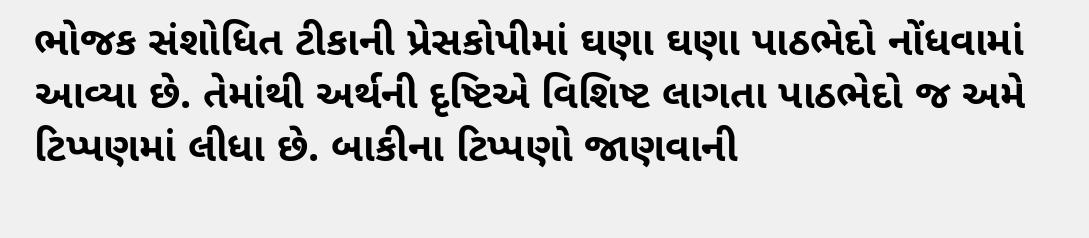ભોજક સંશોધિત ટીકાની પ્રેસકોપીમાં ઘણા ઘણા પાઠભેદો નોંધવામાં આવ્યા છે. તેમાંથી અર્થની દૃષ્ટિએ વિશિષ્ટ લાગતા પાઠભેદો જ અમે ટિપ્પણમાં લીધા છે. બાકીના ટિપ્પણો જાણવાની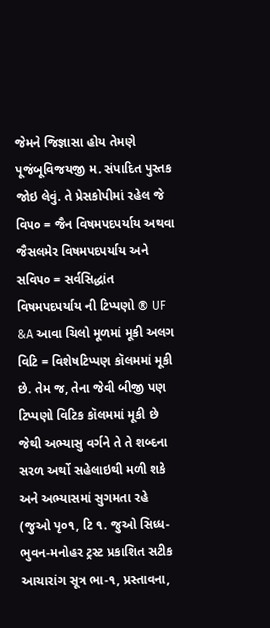જેમને જિજ્ઞાસા હોય તેમણે પૂજંબૂવિજયજી મ. સંપાદિત પુસ્તક જોઇ લેવું. તે પ્રેસકોપીમાં રહેલ જે વિ૫૦ = જૈન વિષમપદપર્યાય અથવા જૈસલમેર વિષમપદપર્યાય અને સવિ૫૦ = સર્વસિદ્ધાંત વિષમપદપર્યાય ની ટિપ્પણો ® UF &A આવા ચિલો મૂળમાં મૂકી અલગ વિટિ = વિશેષટિપ્પણ કૉલમમાં મૂકી છે. તેમ જ, તેના જેવી બીજી પણ ટિપ્પણો વિટિક કૉલમમાં મૂકી છે જેથી અભ્યાસુ વર્ગને તે તે શબ્દના સરળ અર્થો સહેલાઇથી મળી શકે અને અભ્યાસમાં સુગમતા રહે (જુઓ પૃ૦૧, ટિ ૧. જુઓ સિધ્ધ-ભુવન-મનોહર ટ્રસ્ટ પ્રકાશિત સટીક આચારાંગ સૂત્ર ભા-૧, પ્રસ્તાવના,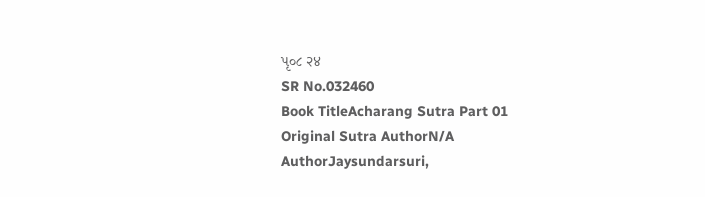પૃ૦૮ २४
SR No.032460
Book TitleAcharang Sutra Part 01
Original Sutra AuthorN/A
AuthorJaysundarsuri,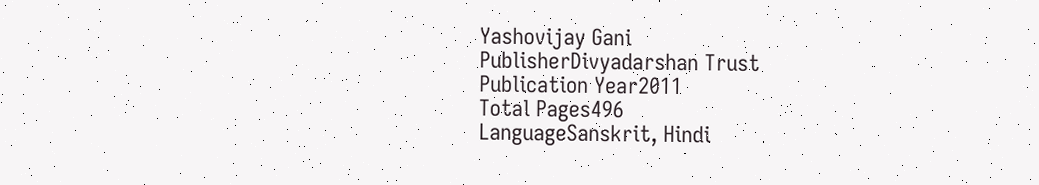Yashovijay Gani
PublisherDivyadarshan Trust
Publication Year2011
Total Pages496
LanguageSanskrit, Hindi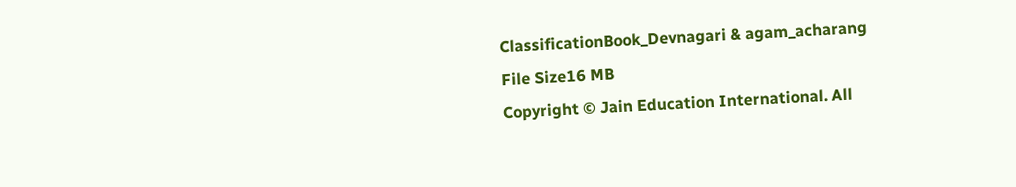ClassificationBook_Devnagari & agam_acharang
File Size16 MB
Copyright © Jain Education International. All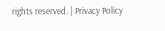rights reserved. | Privacy Policy